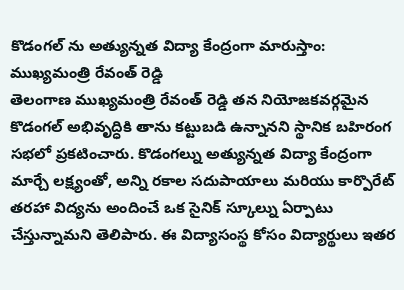కొడంగల్ ను అత్యున్నత విద్యా కేంద్రంగా మారుస్తాం: ముఖ్యమంత్రి రేవంత్ రెడ్డి
తెలంగాణ ముఖ్యమంత్రి రేవంత్ రెడ్డి తన నియోజకవర్గమైన కొడంగల్ అభివృద్ధికి తాను కట్టుబడి ఉన్నానని స్థానిక బహిరంగ సభలో ప్రకటించారు. కొడంగల్ను అత్యున్నత విద్యా కేంద్రంగా మార్చే లక్ష్యంతో, అన్ని రకాల సదుపాయాలు మరియు కార్పొరేట్ తరహా విద్యను అందించే ఒక సైనిక్ స్కూల్ను ఏర్పాటు చేస్తున్నామని తెలిపారు. ఈ విద్యాసంస్థ కోసం విద్యార్థులు ఇతర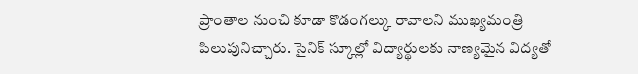ప్రాంతాల నుంచి కూడా కొడంగల్కు రావాలని ముఖ్యమంత్రి పిలుపునిచ్చారు. సైనిక్ స్కూల్లో విద్యార్థులకు నాణ్యమైన విద్యతో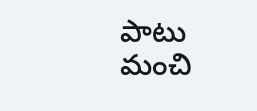పాటు మంచి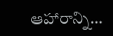ఆహారాన్ని…